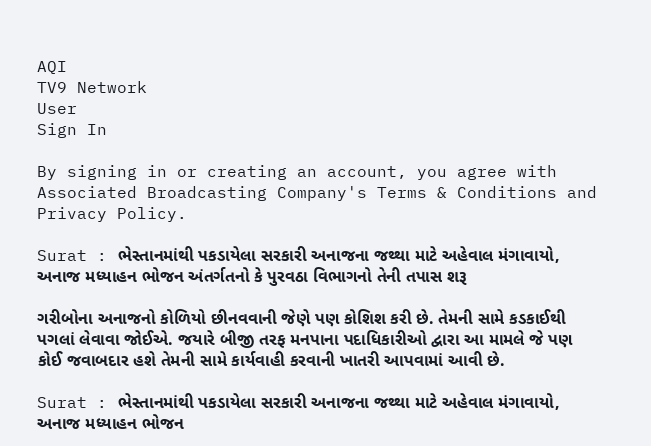AQI
TV9 Network
User
Sign In

By signing in or creating an account, you agree with Associated Broadcasting Company's Terms & Conditions and Privacy Policy.

Surat : ભેસ્તાનમાંથી પકડાયેલા સરકારી અનાજના જથ્થા માટે અહેવાલ મંગાવાયો, અનાજ મધ્યાહન ભોજન અંતર્ગતનો કે પુરવઠા વિભાગનો તેની તપાસ શરૂ

ગરીબોના અનાજનો કોળિયો છીનવવાની જેણે પણ કોશિશ કરી છે. તેમની સામે કડકાઈથી પગલાં લેવાવા જોઈએ. જયારે બીજી તરફ મનપાના પદાધિકારીઓ દ્વારા આ મામલે જે પણ કોઈ જવાબદાર હશે તેમની સામે કાર્યવાહી કરવાની ખાતરી આપવામાં આવી છે.

Surat : ભેસ્તાનમાંથી પકડાયેલા સરકારી અનાજના જથ્થા માટે અહેવાલ મંગાવાયો, અનાજ મધ્યાહન ભોજન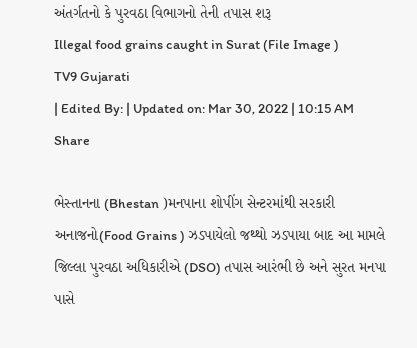અંતર્ગતનો કે પુરવઠા વિભાગનો તેની તપાસ શરૂ
Illegal food grains caught in Surat (File Image )
TV9 Gujarati
| Edited By: | Updated on: Mar 30, 2022 | 10:15 AM
Share

ભેસ્તાનના (Bhestan )મનપાના શોપીંગ સેન્ટરમાંથી સરકારી અનાજનો(Food Grains ) ઝડપાયેલો જથ્થો ઝડપાયા બાદ આ મામલે જિલ્લા પુરવઠા અધિકારીએ (DSO) તપાસ આરંભી છે અને સુરત મનપા પાસે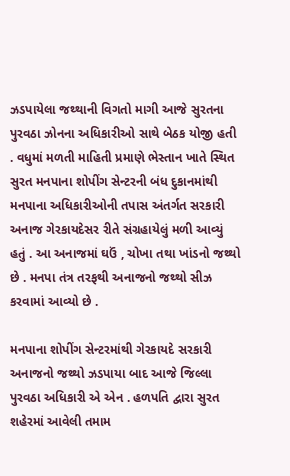ઝડપાયેલા જથ્થાની વિગતો માગી આજે સુરતના પુરવઠા ઝોનના અધિકારીઓ સાથે બેઠક યોજી હતી . વધુમાં મળતી માહિતી પ્રમાણે ભેસ્તાન ખાતે સ્થિત સુરત મનપાના શોપીંગ સેન્ટરની બંધ દુકાનમાંથી મનપાના અધિકારીઓની તપાસ અંતર્ગત સરકારી અનાજ ગેરકાયદેસર રીતે સંગ્રહાયેલું મળી આવ્યું હતું . આ અનાજમાં ઘઉં , ચોખા તથા ખાંડનો જથ્થો છે . મનપા તંત્ર તરફથી અનાજનો જથ્થો સીઝ કરવામાં આવ્યો છે .

મનપાના શોપીંગ સેન્ટરમાંથી ગેરકાયદે સરકારી અનાજનો જથ્થો ઝડપાયા બાદ આજે જિલ્લા પુરવઠા અધિકારી એ એન . હળપતિ દ્વારા સુરત શહેરમાં આવેલી તમામ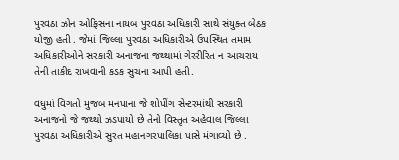પુરવઠા ઝોન ઓફિસના નાયબ પુરવઠા અધિકારી સાથે સંયુક્ત બેઠક યોજી હતી . જેમાં જિલ્લા પુરવઠા અધિકારીએ ઉપસ્થિત તમામ અધિકારીઓને સરકારી અનાજના જથ્થામાં ગેરરીરિત ન આચરાય તેની તાકીદ રાખવાની કડક સુચના આપી હતી.

વધુમાં વિગતો મુજબ મનપાના જે શોપીંગ સેન્ટરમાંથી સરકારી અનાજનો જે જથ્થો ઝડપાયો છે તેનો વિસ્તૃત અહેવાલ જિલ્લા પુરવઠા અધિકારીએ સુરત મહાનગરપાલિકા પાસે મંગાવ્યો છે .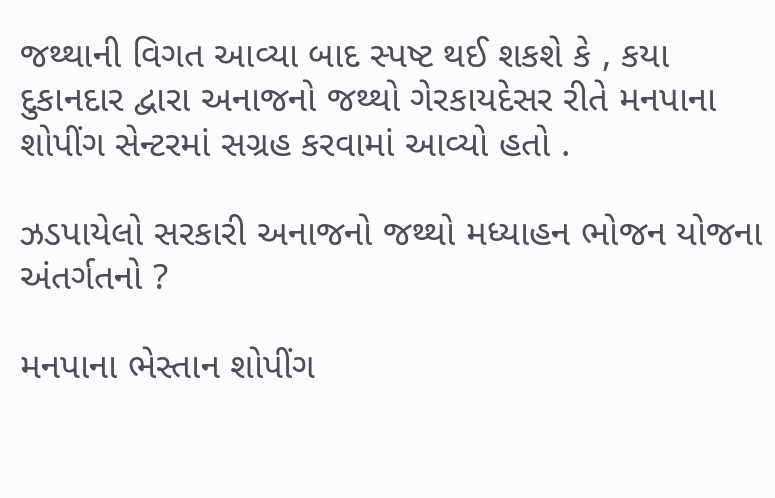જથ્થાની વિગત આવ્યા બાદ સ્પષ્ટ થઈ શકશે કે , કયા દુકાનદાર દ્વારા અનાજનો જથ્થો ગેરકાયદેસર રીતે મનપાના શોપીંગ સેન્ટરમાં સગ્રહ કરવામાં આવ્યો હતો .

ઝડપાયેલો સરકારી અનાજનો જથ્થો મધ્યાહન ભોજન યોજના અંતર્ગતનો ?

મનપાના ભેસ્તાન શોપીંગ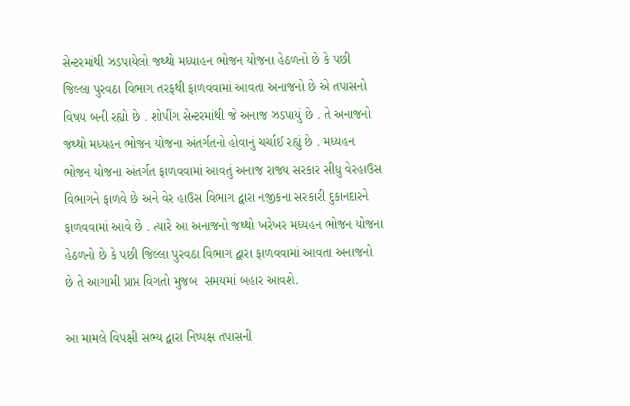સેન્ટરમાંથી ઝડપાયેલો જથ્થો મધ્યાહન ભોજન યોજના હેઠળનો છે કે પછી જિલ્લા પુરવઠા વિભાગ તરફથી ફાળવવામાં આવતા અનાજનો છે એ તપાસનો વિષય બની રહ્યો છે . શોપીંગ સેન્ટરમાંથી જે અનાજ ઝડપાયું છે . તે અનાજનો જથ્થો મધ્યહન ભોજન યોજના અંતર્ગતનો હોવાનું ચર્ચાઈ રહ્યું છે . મધ્યહન ભોજન યોજના અંતર્ગત ફાળવવામાં આવતું અનાજ રાજ્ય સરકાર સીધુ વેરહાઉસ વિભાગને ફાળવે છે અને વેર હાઉસ વિભાગ દ્વારા નજીકના સરકારી દુકાનદારને ફાળવવામાં આવે છે . ત્યારે આ અનાજનો જથ્થો ખરેખર મધ્યહન ભોજન યોજના હેઠળનો છે કે પછી જિલ્લા પુરવઠા વિભાગ દ્વારા ફાળવવામાં આવતા અનાજનો છે તે આગામી પ્રાપ્ત વિગતો મુજબ  સમયમાં બહાર આવશે.

આ મામલે વિપક્ષી સભ્ય દ્વારા નિષ્પક્ષ તપાસની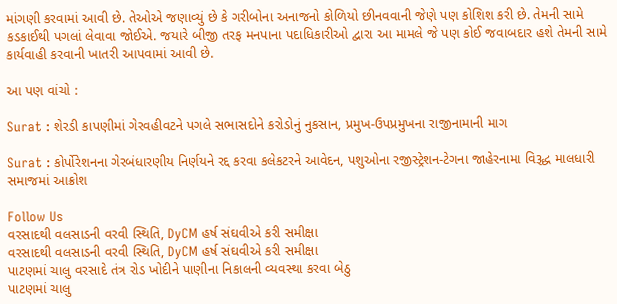માંગણી કરવામાં આવી છે. તેઓએ જણાવ્યું છે કે ગરીબોના અનાજનો કોળિયો છીનવવાની જેણે પણ કોશિશ કરી છે. તેમની સામે કડકાઈથી પગલાં લેવાવા જોઈએ. જયારે બીજી તરફ મનપાના પદાધિકારીઓ દ્વારા આ મામલે જે પણ કોઈ જવાબદાર હશે તેમની સામે કાર્યવાહી કરવાની ખાતરી આપવામાં આવી છે.

આ પણ વાંચો :

Surat : શેરડી કાપણીમાં ગેરવહીવટને પગલે સભાસદોને કરોડોનું નુકસાન, પ્રમુખ-ઉપપ્રમુખના રાજીનામાની માગ

Surat : કોર્પોરેશનના ગેરબંધારણીય નિર્ણયને રદ્દ કરવા કલેકટરને આવેદન, પશુઓના રજીસ્ટ્રેશન-ટેગના જાહેરનામા વિરૂદ્ધ માલધારી સમાજમાં આક્રોશ

Follow Us
વરસાદથી વલસાડની વરવી સ્થિતિ, DyCM હર્ષ સંઘવીએ કરી સમીક્ષા
વરસાદથી વલસાડની વરવી સ્થિતિ, DyCM હર્ષ સંઘવીએ કરી સમીક્ષા
પાટણમાં ચાલુ વરસાદે તંત્ર રોડ ખોદીને પાણીના નિકાલની વ્યવસ્થા કરવા બેઠુ
પાટણમાં ચાલુ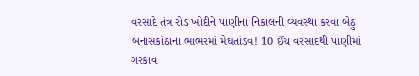વરસાદે તંત્ર રોડ ખોદીને પાણીના નિકાલની વ્યવસ્થા કરવા બેઠુ
બનાસકાંઠાના ભાભરમાં મેઘતાંડવ! 10 ઈંચ વરસાદથી પાણીમાં ગરકાવ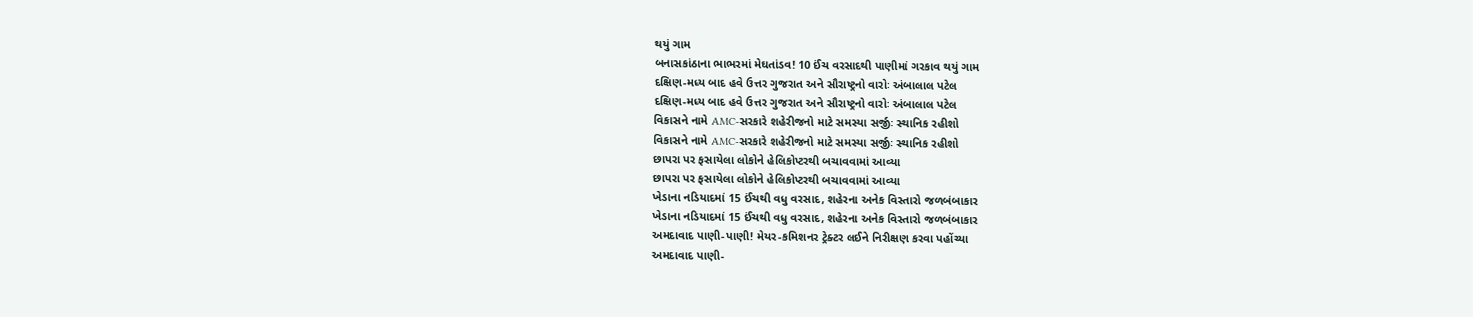થયું ગામ
બનાસકાંઠાના ભાભરમાં મેઘતાંડવ! 10 ઈંચ વરસાદથી પાણીમાં ગરકાવ થયું ગામ
દક્ષિણ-મધ્ય બાદ હવે ઉત્તર ગુજરાત અને સૌરાષ્ટ્રનો વારોઃ અંબાલાલ પટેલ
દક્ષિણ-મધ્ય બાદ હવે ઉત્તર ગુજરાત અને સૌરાષ્ટ્રનો વારોઃ અંબાલાલ પટેલ
વિકાસને નામે AMC-સરકારે શહેરીજનો માટે સમસ્યા સર્જીઃ સ્થાનિક રહીશો
વિકાસને નામે AMC-સરકારે શહેરીજનો માટે સમસ્યા સર્જીઃ સ્થાનિક રહીશો
છાપરા પર ફસાયેલા લોકોને હેલિકોપ્ટરથી બચાવવામાં આવ્યા
છાપરા પર ફસાયેલા લોકોને હેલિકોપ્ટરથી બચાવવામાં આવ્યા
ખેડાના નડિયાદમાં 15 ઈંચથી વધુ વરસાદ, શહેરના અનેક વિસ્તારો જળબંબાકાર
ખેડાના નડિયાદમાં 15 ઈંચથી વધુ વરસાદ, શહેરના અનેક વિસ્તારો જળબંબાકાર
અમદાવાદ પાણી-પાણી! મેયર-કમિશનર ટ્રેક્ટર લઈને નિરીક્ષણ કરવા પહોંચ્યા
અમદાવાદ પાણી-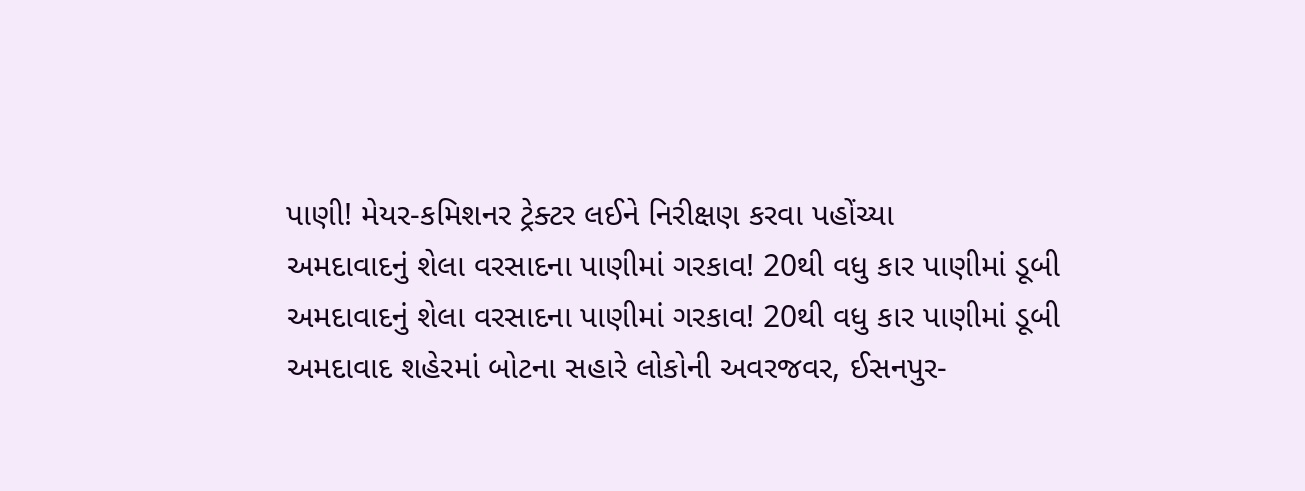પાણી! મેયર-કમિશનર ટ્રેક્ટર લઈને નિરીક્ષણ કરવા પહોંચ્યા
અમદાવાદનું શેલા વરસાદના પાણીમાં ગરકાવ! 20થી વધુ કાર પાણીમાં ડૂબી
અમદાવાદનું શેલા વરસાદના પાણીમાં ગરકાવ! 20થી વધુ કાર પાણીમાં ડૂબી
અમદાવાદ શહેરમાં બોટના સહારે લોકોની અવરજવર, ઈસનપુર-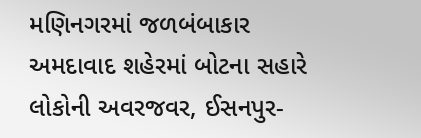મણિનગરમાં જળબંબાકાર
અમદાવાદ શહેરમાં બોટના સહારે લોકોની અવરજવર, ઈસનપુર-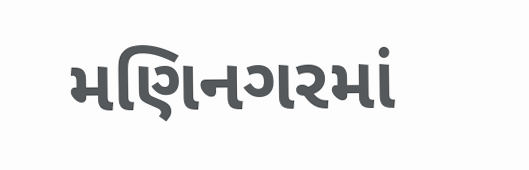મણિનગરમાં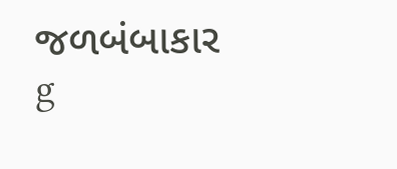જળબંબાકાર
g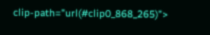clip-path="url(#clip0_868_265)">